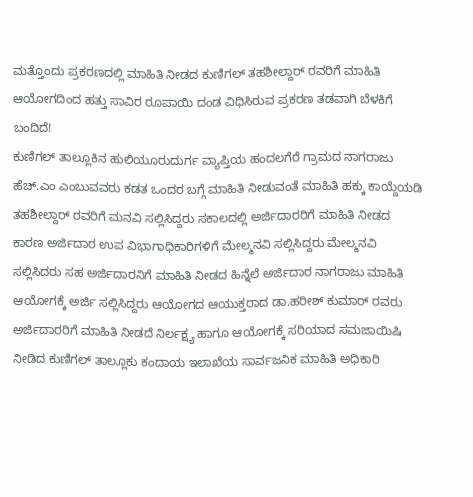ಮತ್ತೊಂದು ಪ್ರಕರಣದಲ್ಲಿ ಮಾಹಿತಿ ನೀಡದ ಕುಣಿಗಲ್ ತಹಶೀಲ್ದಾರ್ ರವರಿಗೆ ಮಾಹಿತಿ ಆಯೋಗದಿಂದ ಹತ್ತು ಸಾವಿರ ರೂಪಾಯಿ ದಂಡ ವಿಧಿಸಿರುವ ಪ್ರಕರಣ ತಡವಾಗಿ ಬೆಳಕಿಗೆ ಬಂದಿದೆ!
ಕುಣಿಗಲ್ ತಾಲ್ಲೂಕಿನ ಹುಲಿಯೂರುದುರ್ಗ ವ್ಯಾಪ್ತಿಯ ಹಂದಲಗೆರೆ ಗ್ರಾಮದ ನಾಗರಾಜು ಹೆಚ್.ಎಂ ಎಂಬುವವರು ಕಡತ ಒಂದರ ಬಗ್ಗೆ ಮಾಹಿತಿ ನೀಡುವಂತೆ ಮಾಹಿತಿ ಹಕ್ಕು ಕಾಯ್ದೆಯಡಿ ತಹಶೀಲ್ದಾರ್ ರವರಿಗೆ ಮನವಿ ಸಲ್ಲಿಸಿದ್ದರು ಸಕಾಲದಲ್ಲಿ ಅರ್ಜಿದಾರರಿಗೆ ಮಾಹಿತಿ ನೀಡದ ಕಾರಣ ಅರ್ಜಿದಾರ ಉಪ ವಿಭಾಗಾಧಿಕಾರಿಗಳಿಗೆ ಮೇಲ್ಮನವಿ ಸಲ್ಲಿಸಿದ್ದರು ಮೇಲ್ಮನವಿ ಸಲ್ಲಿಸಿದರು ಸಹ ಅರ್ಜಿದಾರನಿಗೆ ಮಾಹಿತಿ ನೀಡದ ಹಿನ್ನೆಲೆ ಅರ್ಜಿದಾರ ನಾಗರಾಜು ಮಾಹಿತಿ ಆಯೋಗಕ್ಕೆ ಅರ್ಜಿ ಸಲ್ಲಿಸಿದ್ದರು ಆಯೋಗದ ಆಯುಕ್ತರಾದ ಡಾ.ಹರೀಶ್ ಕುಮಾರ್ ರವರು ಅರ್ಜಿದಾರರಿಗೆ ಮಾಹಿತಿ ನೀಡದೆ ನಿರ್ಲಕ್ಷ್ಯ ಹಾಗೂ ಆಯೋಗಕ್ಕೆ ಸರಿಯಾದ ಸಮಜಾಯಿಷಿ ನೀಡಿದ ಕುಣಿಗಲ್ ತಾಲ್ಲೂಕು ಕಂದಾಯ ಇಲಾಖೆಯ ಸಾರ್ವಜನಿಕ ಮಾಹಿತಿ ಅಧಿಕಾರಿ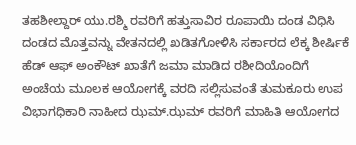ತಹಶೀಲ್ದಾರ್ ಯು.ರಶ್ಮಿ ರವರಿಗೆ ಹತ್ತುಸಾವಿರ ರೂಪಾಯಿ ದಂಡ ವಿಧಿಸಿ ದಂಡದ ಮೊತ್ತವನ್ನು ವೇತನದಲ್ಲಿ ಖಡಿತಗೋಳಿಸಿ ಸರ್ಕಾರದ ಲೆಕ್ಕ ಶೀರ್ಷಿಕೆ ಹೆಡ್ ಆಫ್ ಅಂಕೌಟ್ ಖಾತೆಗೆ ಜಮಾ ಮಾಡಿದ ರಶೀದಿಯೊಂದಿಗೆ ಅಂಚೆಯ ಮೂಲಕ ಆಯೋಗಕ್ಕೆ ವರದಿ ಸಲ್ಲಿಸುವಂತೆ ತುಮಕೂರು ಉಪ ವಿಭಾಗಧಿಕಾರಿ ನಾಹೀದ ಝಮ್.ಝಮ್ ರವರಿಗೆ ಮಾಹಿತಿ ಆಯೋಗದ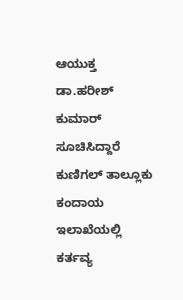ಆಯುಕ್ತ ಡಾ.ಹರೀಶ್ ಕುಮಾರ್ ಸೂಚಿಸಿದ್ದಾರೆ
ಕುಣಿಗಲ್ ತಾಲ್ಲೂಕು ಕಂದಾಯ ಇಲಾಖೆಯಲ್ಲಿ ಕರ್ತವ್ಯ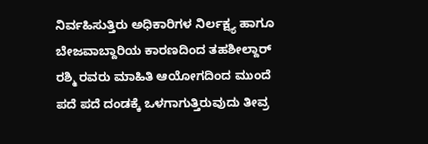ನಿರ್ವಹಿಸುತ್ತಿರು ಅಧಿಕಾರಿಗಳ ನಿರ್ಲಕ್ಷ್ಯ ಹಾಗೂ ಬೇಜವಾಬ್ದಾರಿಯ ಕಾರಣದಿಂದ ತಹಶೀಲ್ದಾರ್ ರಶ್ಮಿ ರವರು ಮಾಹಿತಿ ಆಯೋಗದಿಂದ ಮುಂದೆ ಪದೆ ಪದೆ ದಂಡಕ್ಕೆ ಒಳಗಾಗುತ್ತಿರುವುದು ತೀವ್ರ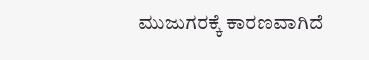ಮುಜುಗರಕ್ಕೆ ಕಾರಣವಾಗಿದೆ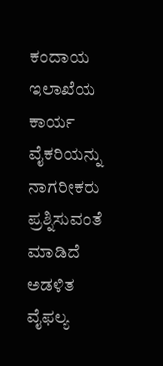ಕಂದಾಯ ಇಲಾಖೆಯ ಕಾರ್ಯ ವೈಕರಿಯನ್ನು ನಾಗರೀಕರು ಪ್ರಶ್ನಿಸುವಂತೆ ಮಾಡಿದೆ ಅಡಳಿತ ವೈಫಲ್ಯ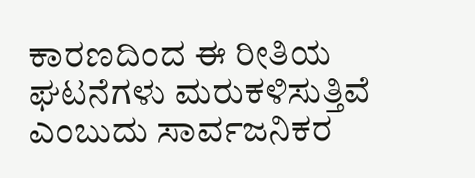ಕಾರಣದಿಂದ ಈ ರೀತಿಯ ಘಟನೆಗಳು ಮರುಕಳಿಸುತ್ತಿವೆ ಎಂಬುದು ಸಾರ್ವಜನಿಕರ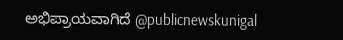ಅಭಿಪ್ರಾಯವಾಗಿದೆ @publicnewskunigal